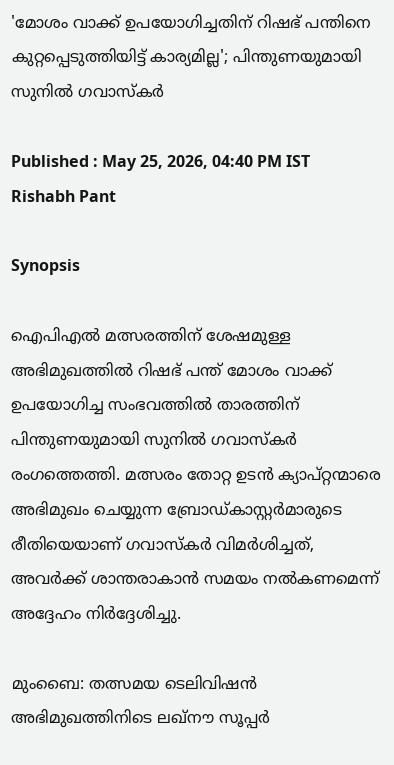'മോശം വാക്ക് ഉപയോഗിച്ചതിന് റിഷഭ് പന്തിനെ കുറ്റപ്പെടുത്തിയിട്ട് കാര്യമില്ല'; പിന്തുണയുമായി സുനില്‍ ഗവാസ്‌കര്‍

Published : May 25, 2026, 04:40 PM IST
Rishabh Pant

Synopsis

ഐപിഎല്‍ മത്സരത്തിന് ശേഷമുള്ള അഭിമുഖത്തില്‍ റിഷഭ് പന്ത് മോശം വാക്ക് ഉപയോഗിച്ച സംഭവത്തില്‍ താരത്തിന് പിന്തുണയുമായി സുനില്‍ ഗവാസ്‌കര്‍ രംഗത്തെത്തി. മത്സരം തോറ്റ ഉടന്‍ ക്യാപ്റ്റന്മാരെ അഭിമുഖം ചെയ്യുന്ന ബ്രോഡ്കാസ്റ്റർമാരുടെ രീതിയെയാണ് ഗവാസ്‌കര്‍ വിമര്‍ശിച്ചത്, അവര്‍ക്ക് ശാന്തരാകാന്‍ സമയം നല്‍കണമെന്ന് അദ്ദേഹം നിര്‍ദ്ദേശിച്ചു.

മുംബൈ: തത്സമയ ടെലിവിഷന്‍ അഭിമുഖത്തിനിടെ ലഖ്നൗ സൂപ്പര്‍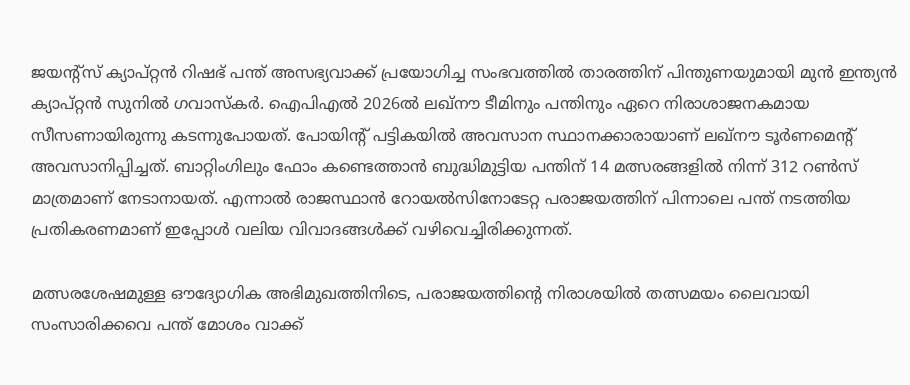ജയന്റ്‌സ് ക്യാപ്റ്റന്‍ റിഷഭ് പന്ത് അസഭ്യവാക്ക് പ്രയോഗിച്ച സംഭവത്തില്‍ താരത്തിന് പിന്തുണയുമായി മുന്‍ ഇന്ത്യന്‍ ക്യാപ്റ്റന്‍ സുനില്‍ ഗവാസ്‌കര്‍. ഐപിഎല്‍ 2026ല്‍ ലഖ്നൗ ടീമിനും പന്തിനും ഏറെ നിരാശാജനകമായ സീസണായിരുന്നു കടന്നുപോയത്. പോയിന്റ് പട്ടികയില്‍ അവസാന സ്ഥാനക്കാരായാണ് ലഖ്നൗ ടൂര്‍ണമെന്റ് അവസാനിപ്പിച്ചത്. ബാറ്റിംഗിലും ഫോം കണ്ടെത്താന്‍ ബുദ്ധിമുട്ടിയ പന്തിന് 14 മത്സരങ്ങളില്‍ നിന്ന് 312 റണ്‍സ് മാത്രമാണ് നേടാനായത്. എന്നാല്‍ രാജസ്ഥാന്‍ റോയല്‍സിനോടേറ്റ പരാജയത്തിന് പിന്നാലെ പന്ത് നടത്തിയ പ്രതികരണമാണ് ഇപ്പോള്‍ വലിയ വിവാദങ്ങള്‍ക്ക് വഴിവെച്ചിരിക്കുന്നത്.

മത്സരശേഷമുള്ള ഔദ്യോഗിക അഭിമുഖത്തിനിടെ, പരാജയത്തിന്റെ നിരാശയില്‍ തത്സമയം ലൈവായി സംസാരിക്കവെ പന്ത് മോശം വാക്ക്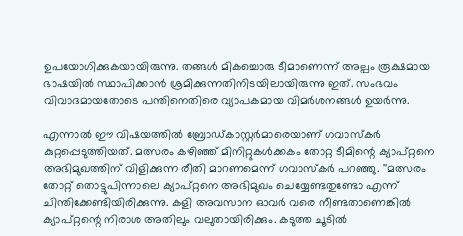ഉപയോഗിക്കുകയായിരുന്നു. തങ്ങള്‍ മികച്ചൊരു ടീമാണെന്ന് അല്പം രൂക്ഷമായ ഭാഷയില്‍ സ്ഥാപിക്കാന്‍ ശ്രമിക്കുന്നതിനിടയിലായിരുന്നു ഇത്. സംഭവം വിവാദമായതോടെ പന്തിനെതിരെ വ്യാപകമായ വിമര്‍ശനങ്ങള്‍ ഉയര്‍ന്നു.

എന്നാല്‍ ഈ വിഷയത്തില്‍ ബ്രോഡ്കാസ്റ്റര്‍മാരെയാണ് ഗവാസ്‌കര്‍ കുറ്റപ്പെടുത്തിയത്. മത്സരം കഴിഞ്ഞ് മിനിറ്റുകള്‍ക്കകം തോറ്റ ടീമിന്റെ ക്യാപ്റ്റനെ അഭിമുഖത്തിന് വിളിക്കുന്ന രീതി മാറണമെന്ന് ഗവാസ്‌കര്‍ പറഞ്ഞു. ''മത്സരം തോറ്റ് തൊട്ടുപിന്നാലെ ക്യാപ്റ്റനെ അഭിമുഖം ചെയ്യേണ്ടതുണ്ടോ എന്ന് ചിന്തിക്കേണ്ടിയിരിക്കുന്നു. കളി അവസാന ഓവര്‍ വരെ നീണ്ടതാണെങ്കില്‍ ക്യാപ്റ്റന്റെ നിരാശ അതിലും വലുതായിരിക്കും. കടുത്ത ചൂടില്‍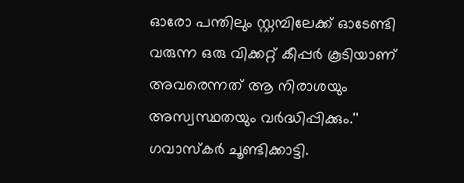ഓരോ പന്തിലും സ്റ്റമ്പിലേക്ക് ഓടേണ്ടി വരുന്ന ഒരു വിക്കറ്റ് കീപ്പര്‍ കൂടിയാണ് അവരെന്നത് ആ നിരാശയും അസ്വസ്ഥതയും വര്‍ദ്ധിപ്പിക്കും.'' ഗവാസ്‌കര്‍ ചൂണ്ടിക്കാട്ടി.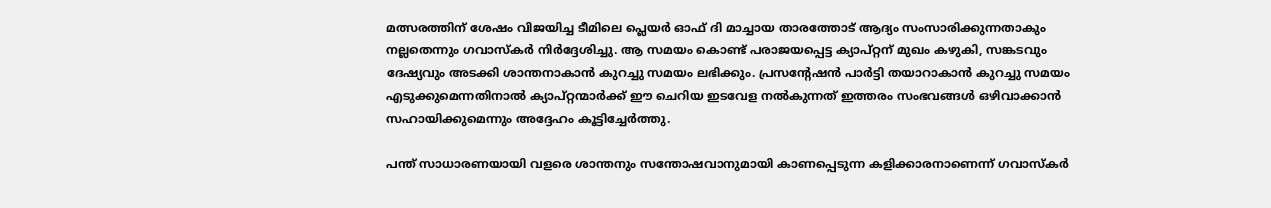മത്സരത്തിന് ശേഷം വിജയിച്ച ടീമിലെ പ്ലെയര്‍ ഓഫ് ദി മാച്ചായ താരത്തോട് ആദ്യം സംസാരിക്കുന്നതാകും നല്ലതെന്നും ഗവാസ്‌കര്‍ നിര്‍ദ്ദേശിച്ചു. ആ സമയം കൊണ്ട് പരാജയപ്പെട്ട ക്യാപ്റ്റന് മുഖം കഴുകി, സങ്കടവും ദേഷ്യവും അടക്കി ശാന്തനാകാന്‍ കുറച്ചു സമയം ലഭിക്കും. പ്രസന്റേഷന്‍ പാര്‍ട്ടി തയാറാകാന്‍ കുറച്ചു സമയം എടുക്കുമെന്നതിനാല്‍ ക്യാപ്റ്റന്മാര്‍ക്ക് ഈ ചെറിയ ഇടവേള നല്‍കുന്നത് ഇത്തരം സംഭവങ്ങള്‍ ഒഴിവാക്കാന്‍ സഹായിക്കുമെന്നും അദ്ദേഹം കൂട്ടിച്ചേര്‍ത്തു.

പന്ത് സാധാരണയായി വളരെ ശാന്തനും സന്തോഷവാനുമായി കാണപ്പെടുന്ന കളിക്കാരനാണെന്ന് ഗവാസ്‌കര്‍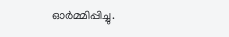ഓര്‍മ്മിപ്പിച്ചു.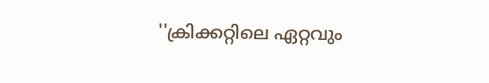''ക്രിക്കറ്റിലെ ഏറ്റവും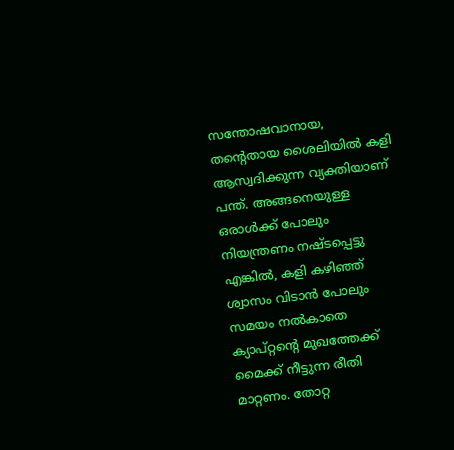സന്തോഷവാനായ, തന്റെതായ ശൈലിയില്‍ കളി ആസ്വദിക്കുന്ന വ്യക്തിയാണ് പന്ത്. അങ്ങനെയുള്ള ഒരാള്‍ക്ക് പോലും നിയന്ത്രണം നഷ്ടപ്പെട്ടു എങ്കില്‍, കളി കഴിഞ്ഞ് ശ്വാസം വിടാന്‍ പോലും സമയം നല്‍കാതെ ക്യാപ്റ്റന്റെ മുഖത്തേക്ക് മൈക്ക് നീട്ടുന്ന രീതി മാറ്റണം. തോറ്റ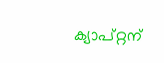ക്യാപ്റ്റന്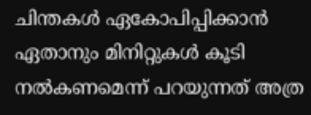ചിന്തകള്‍ ഏകോപിപ്പിക്കാന്‍ ഏതാനും മിനിറ്റുകള്‍ കൂടി നല്‍കണമെന്ന് പറയുന്നത് അത്ര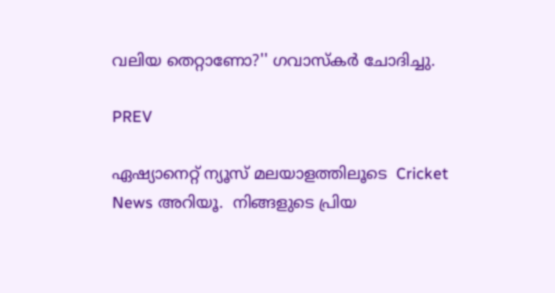വലിയ തെറ്റാണോ?'' ഗവാസ്‌കര്‍ ചോദിച്ചു.

PREV

ഏഷ്യാനെറ്റ് ന്യൂസ് മലയാളത്തിലൂടെ  Cricket News അറിയൂ.  നിങ്ങളുടെ പ്രിയ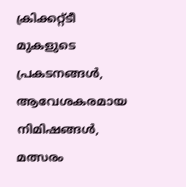ക്രിക്കറ്റ്ടീ മുകളുടെ പ്രകടനങ്ങൾ, ആവേശകരമായ നിമിഷങ്ങൾ, മത്സരം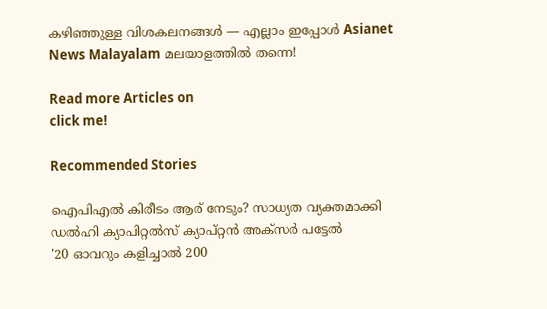കഴിഞ്ഞുള്ള വിശകലനങ്ങൾ — എല്ലാം ഇപ്പോൾ Asianet News Malayalam മലയാളത്തിൽ തന്നെ!

Read more Articles on
click me!

Recommended Stories

ഐപിഎല്‍ കിരീടം ആര് നേടും? സാധ്യത വ്യക്തമാക്കി ഡല്‍ഹി ക്യാപിറ്റല്‍സ് ക്യാപ്റ്റന്‍ അക്‌സര്‍ പട്ടേല്‍
'20 ഓവറും കളിച്ചാല്‍ 200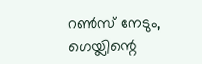റണ്‍സ് നേടും, ഗെയ്ലിന്റെ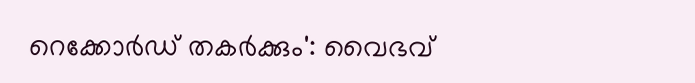റെക്കോര്‍ഡ് തകര്‍ക്കും': വൈഭവ്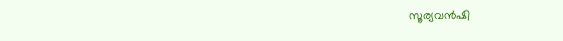സൂര്യവന്‍ഷി